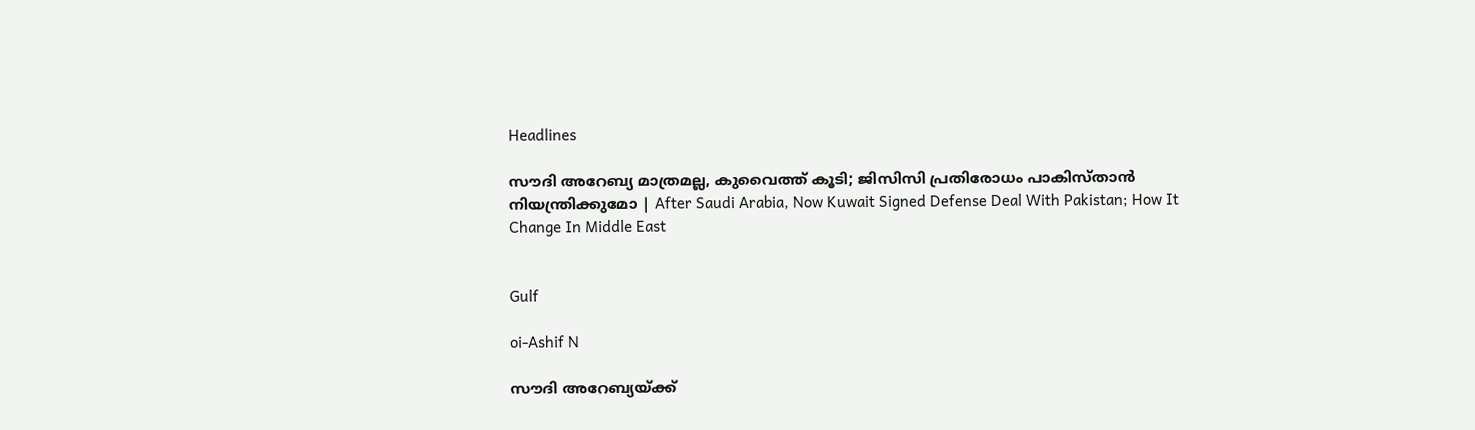Headlines

സൗദി അറേബ്യ മാത്രമല്ല, കുവൈത്ത് കൂടി; ജിസിസി പ്രതിരോധം പാകിസ്താന്‍ നിയന്ത്രിക്കുമോ | After Saudi Arabia, Now Kuwait Signed Defense Deal With Pakistan; How It Change In Middle East


Gulf

oi-Ashif N

സൗദി അറേബ്യയ്ക്ക്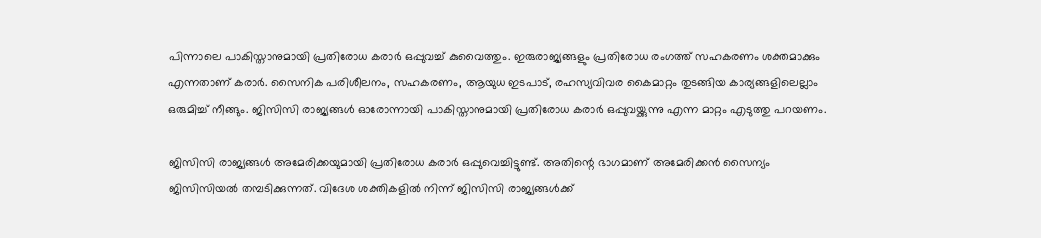പിന്നാലെ പാകിസ്താനുമായി പ്രതിരോധ കരാര്‍ ഒപ്പുവച്ച് കുവൈത്തും. ഇരുരാജ്യങ്ങളും പ്രതിരോധ രംഗത്ത് സഹകരണം ശക്തമാക്കും എന്നതാണ് കരാര്‍. സൈനിക പരിശീലനം, സഹകരണം, ആയുധ ഇടപാട്, രഹസ്യവിവര കൈമാറ്റം തുടങ്ങിയ കാര്യങ്ങളിലെല്ലാം ഒരുമിച്ച് നീങ്ങും. ജിസിസി രാജ്യങ്ങള്‍ ഓരോന്നായി പാകിസ്താനുമായി പ്രതിരോധ കരാര്‍ ഒപ്പുവയ്ക്കുന്നു എന്ന മാറ്റം എടുത്തു പറയണം.

ജിസിസി രാജ്യങ്ങള്‍ അമേരിക്കയുമായി പ്രതിരോധ കരാര്‍ ഒപ്പുവെച്ചിട്ടുണ്ട്. അതിന്റെ ഭാഗമാണ് അമേരിക്കന്‍ സൈന്യം ജിസിസിയല്‍ തമ്പടിക്കുന്നത്. വിദേശ ശക്തികളില്‍ നിന്ന് ജിസിസി രാജ്യങ്ങള്‍ക്ക്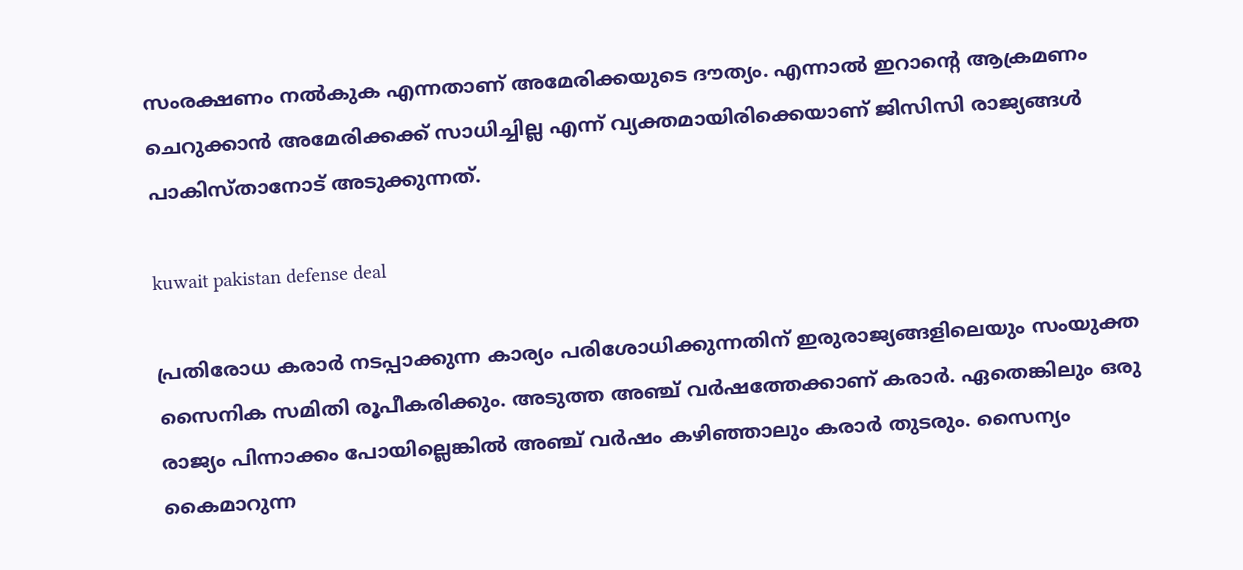സംരക്ഷണം നല്‍കുക എന്നതാണ് അമേരിക്കയുടെ ദൗത്യം. എന്നാല്‍ ഇറാന്റെ ആക്രമണം ചെറുക്കാന്‍ അമേരിക്കക്ക് സാധിച്ചില്ല എന്ന് വ്യക്തമായിരിക്കെയാണ് ജിസിസി രാജ്യങ്ങള്‍ പാകിസ്താനോട് അടുക്കുന്നത്.

kuwait pakistan defense deal

പ്രതിരോധ കരാര്‍ നടപ്പാക്കുന്ന കാര്യം പരിശോധിക്കുന്നതിന് ഇരുരാജ്യങ്ങളിലെയും സംയുക്ത സൈനിക സമിതി രൂപീകരിക്കും. അടുത്ത അഞ്ച് വര്‍ഷത്തേക്കാണ് കരാര്‍. ഏതെങ്കിലും ഒരു രാജ്യം പിന്നാക്കം പോയില്ലെങ്കില്‍ അഞ്ച് വര്‍ഷം കഴിഞ്ഞാലും കരാര്‍ തുടരും. സൈന്യം കൈമാറുന്ന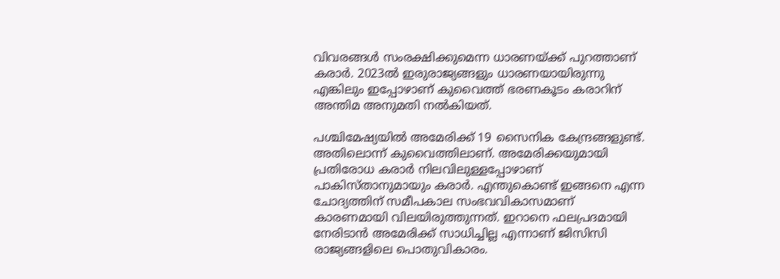വിവരങ്ങള്‍ സംരക്ഷിക്കുമെന്ന ധാരണയ്ക്ക് പുറത്താണ് കരാര്‍. 2023ല്‍ ഇരുരാജ്യങ്ങളും ധാരണയായിരുന്നു എങ്കിലും ഇപ്പോഴാണ് കുവൈത്ത് ഭരണകൂടം കരാറിന് അന്തിമ അനുമതി നല്‍കിയത്.

പശ്ചിമേഷ്യയില്‍ അമേരിക്ക് 19 സൈനിക കേന്ദ്രങ്ങളുണ്ട്. അതിലൊന്ന് കുവൈത്തിലാണ്. അമേരിക്കയുമായി പ്രതിരോധ കരാര്‍ നിലവിലുള്ളപ്പോഴാണ് പാകിസ്താനുമായും കരാര്‍. എന്തുകൊണ്ട് ഇങ്ങനെ എന്ന ചോദ്യത്തിന് സമീപകാല സംഭവവികാസമാണ് കാരണമായി വിലയിരുത്തുന്നത്. ഇറാനെ ഫലപ്രദമായി നേരിടാന്‍ അമേരിക്ക് സാധിച്ചില്ല എന്നാണ് ജിസിസി രാജ്യങ്ങളിലെ പൊതുവികാരം.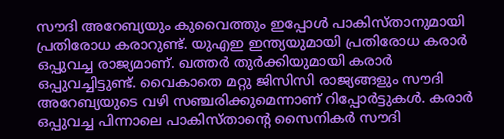സൗദി അറേബ്യയും കുവൈത്തും ഇപ്പോള്‍ പാകിസ്താനുമായി പ്രതിരോധ കരാറുണ്ട്. യുഎഇ ഇന്ത്യയുമായി പ്രതിരോധ കരാര്‍ ഒപ്പുവച്ച രാജ്യമാണ്. ഖത്തര്‍ തുര്‍ക്കിയുമായി കരാര്‍ ഒപ്പുവച്ചിട്ടുണ്ട്. വൈകാതെ മറ്റു ജിസിസി രാജ്യങ്ങളും സൗദി അറേബ്യയുടെ വഴി സഞ്ചരിക്കുമെന്നാണ് റിപ്പോര്‍ട്ടുകള്‍. കരാര്‍ ഒപ്പുവച്ച പിന്നാലെ പാകിസ്താന്റെ സൈനികര്‍ സൗദി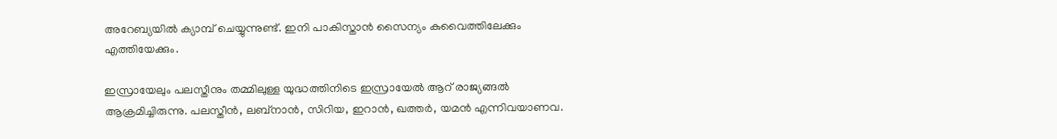അറേബ്യയില്‍ ക്യാമ്പ് ചെയ്യുന്നുണ്ട്. ഇനി പാകിസ്താന്‍ സൈന്യം കുവൈത്തിലേക്കും എത്തിയേക്കും.

ഇസ്രായേലും പലസ്തീനും തമ്മിലുള്ള യുദ്ധത്തിനിടെ ഇസ്രായേല്‍ ആറ് രാജ്യങ്ങല്‍ ആക്രമിച്ചിരുന്നു. പലസ്തീന്‍, ലബ്‌നാന്‍, സിറിയ, ഇറാന്‍, ഖത്തര്‍, യമന്‍ എന്നിവയാണവ.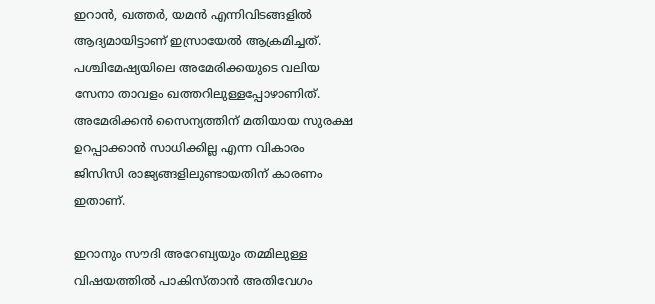ഇറാന്‍, ഖത്തര്‍, യമന്‍ എന്നിവിടങ്ങളില്‍ ആദ്യമായിട്ടാണ് ഇസ്രായേല്‍ ആക്രമിച്ചത്. പശ്ചിമേഷ്യയിലെ അമേരിക്കയുടെ വലിയ സേനാ താവളം ഖത്തറിലുള്ളപ്പോഴാണിത്. അമേരിക്കന്‍ സൈന്യത്തിന് മതിയായ സുരക്ഷ ഉറപ്പാക്കാന്‍ സാധിക്കില്ല എന്ന വികാരം ജിസിസി രാജ്യങ്ങളിലുണ്ടായതിന് കാരണം ഇതാണ്.

ഇറാനും സൗദി അറേബ്യയും തമ്മിലുള്ള വിഷയത്തില്‍ പാകിസ്താന്‍ അതിവേഗം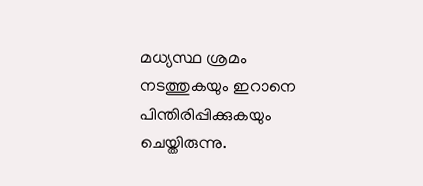മധ്യസ്ഥ ശ്രമം നടത്തുകയും ഇറാനെ പിന്തിരിപ്പിക്കുകയും ചെയ്തിരുന്നു.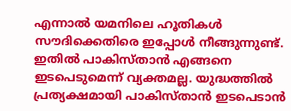എന്നാല്‍ യമനിലെ ഹൂതികള്‍ സൗദിക്കെതിരെ ഇപ്പോള്‍ നീങ്ങുന്നുണ്ട്. ഇതില്‍ പാകിസ്താന്‍ എങ്ങനെ ഇടപെടുമെന്ന് വ്യക്തമല്ല. യുദ്ധത്തില്‍ പ്രത്യക്ഷമായി പാകിസ്താന്‍ ഇടപെടാന്‍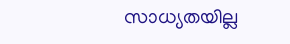സാധ്യതയില്ല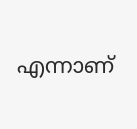എന്നാണ്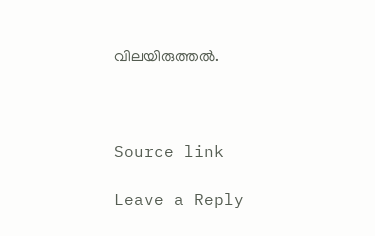വിലയിരുത്തല്‍.



Source link

Leave a Reply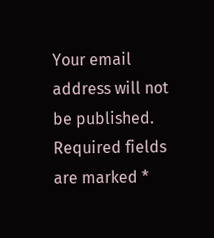Your email address will not be published. Required fields are marked *